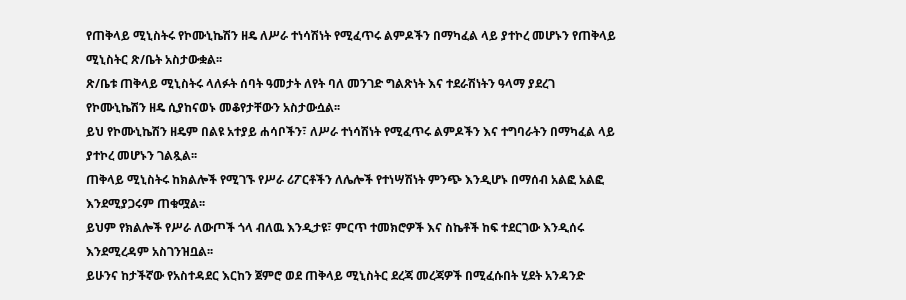የጠቅላይ ሚኒስትሩ የኮሙኒኬሽን ዘዴ ለሥራ ተነሳሽነት የሚፈጥሩ ልምዶችን በማካፈል ላይ ያተኮረ መሆኑን የጠቅላይ ሚኒስትር ጽ/ቤት አስታውቋል፡፡
ጽ/ቤቱ ጠቅላይ ሚኒስትሩ ላለፉት ሰባት ዓመታት ለየት ባለ መንገድ ግልጽነት እና ተደራሽነትን ዓላማ ያደረገ የኮሙኒኬሽን ዘዴ ሲያከናወኑ መቆየታቸውን አስታውሷል፡፡
ይህ የኮሙኒኬሽን ዘዴም በልዩ አተያይ ሐሳቦችን፣ ለሥራ ተነሳሽነት የሚፈጥሩ ልምዶችን እና ተግባራትን በማካፈል ላይ ያተኮረ መሆኑን ገልጿል፡፡
ጠቅላይ ሚኒስትሩ ከክልሎች የሚገኙ የሥራ ሪፖርቶችን ለሌሎች የተነሣሽነት ምንጭ እንዲሆኑ በማሰብ አልፎ አልፎ እንደሚያጋሩም ጠቁሟል፡፡
ይህም የክልሎች የሥራ ለውጦች ጎላ ብለዉ እንዲታዩ፣ ምርጥ ተመክሮዎች እና ስኬቶች ከፍ ተደርገው እንዲሰሩ እንደሚረዳም አስገንዝቧል፡፡
ይሁንና ከታችኛው የአስተዳደር እርከን ጀምሮ ወደ ጠቅላይ ሚኒስትር ደረጃ መረጃዎች በሚፈሱበት ሂደት አንዳንድ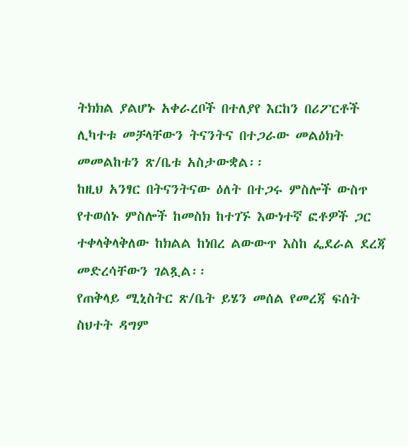ትክክል ያልሆኑ አቀራረቦች በተለያየ እርከን በሪፖርቶች ሊካተቱ መቻላቸውን ትናንትና በተጋራው መልዕክት መመልከቱን ጽ/ቤቱ አስታውቋል፡፡
ከዚህ አንፃር በትናንትናው ዕለት በተጋሩ ምስሎች ውስጥ የተወሰኑ ምስሎች ከመስክ ከተገኙ እውነተኛ ፎቶዎች ጋር ተቀላቅላቅለው ከክልል ከነበረ ልውውጥ እስከ ፌደራል ደረጃ መድረሳቸውን ገልጿል፡፡
የጠቅላይ ሚኒስትር ጽ/ቤት ይሄን መሰል የመረጃ ፍሰት ስህተት ዳግም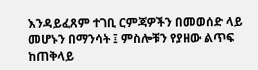እንዳይፈጸም ተገቢ ርምጃዎችን በመወሰድ ላይ መሆኑን በማንሳት ፤ ምስሎቹን የያዘው ልጥፍ ከጠቅላይ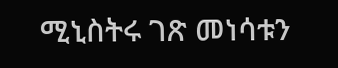ሚኒስትሩ ገጽ መነሳቱን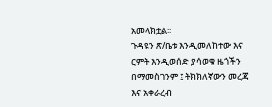አመላክቷል፡፡
ጉዳዩን ጽ/ቤቱ እንዲመለከተው እና ርምት እንዲወሰድ ያሳወቁ ዜጎችን በማመስገንም ፤ ትክክለኛውን መረጃ እና አቀራረብ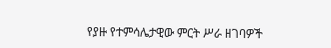የያዙ የተምሳሌታዊው ምርት ሥራ ዘገባዎች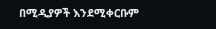በሚዲያዎች እንደሚቀርቡም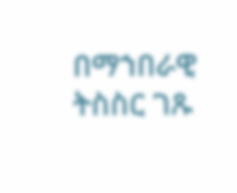በማኀበራዊ ትስስር ገጹ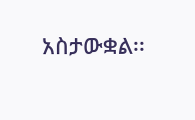አስታውቋል፡፡